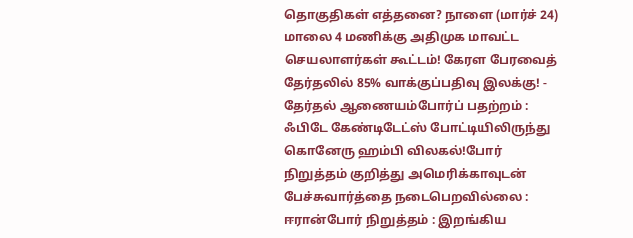தொகுதிகள் எத்தனை? நாளை (மார்ச் 24) மாலை 4 மணிக்கு அதிமுக மாவட்ட செயலாளர்கள் கூட்டம்! கேரள பேரவைத் தேர்தலில் 85% வாக்குப்பதிவு இலக்கு! - தேர்தல் ஆணையம்போர்ப் பதற்றம் : ஃபிடே கேண்டிடேட்ஸ் போட்டியிலிருந்து கொனேரு ஹம்பி விலகல்!போர் நிறுத்தம் குறித்து அமெரிக்காவுடன் பேச்சுவார்த்தை நடைபெறவில்லை : ஈரான்போர் நிறுத்தம் : இறங்கிய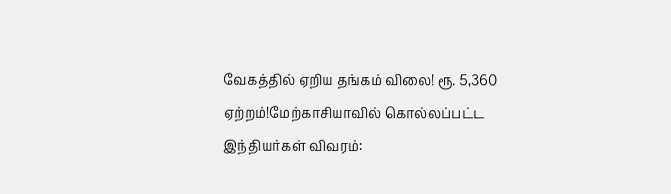வேகத்தில் ஏறிய தங்கம் விலை! ரூ. 5,360 ஏற்றம்!மேற்காசியாவில் கொல்லப்பட்ட இந்தியர்கள் விவரம்: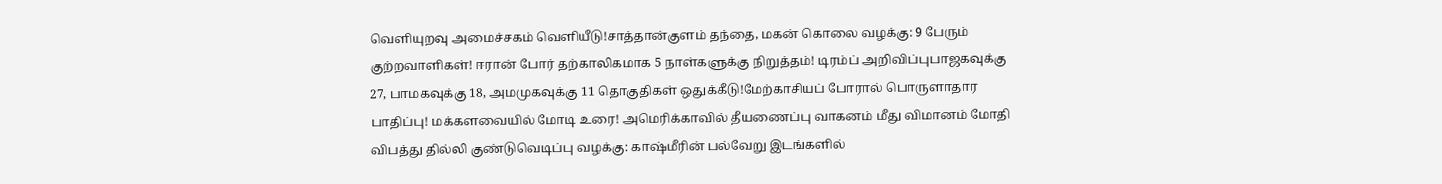வெளியுறவு அமைச்சகம் வெளியீடு!சாத்தான்குளம் தந்தை, மகன் கொலை வழக்கு: 9 பேரும் குற்றவாளிகள்! ஈரான் போர் தற்காலிகமாக 5 நாள்களுக்கு நிறுத்தம்! டிரம்ப் அறிவிப்புபாஜகவுக்கு 27, பாமகவுக்கு 18, அமமுகவுக்கு 11 தொகுதிகள் ஒதுக்கீடு!மேற்காசியப் போரால் பொருளாதார பாதிப்பு! மக்களவையில் மோடி உரை! அமெரிக்காவில் தீயணைப்பு வாகனம் மீது விமானம் மோதி விபத்து தில்லி குண்டுவெடிப்பு வழக்கு: காஷ்மீரின் பல்வேறு இடங்களில்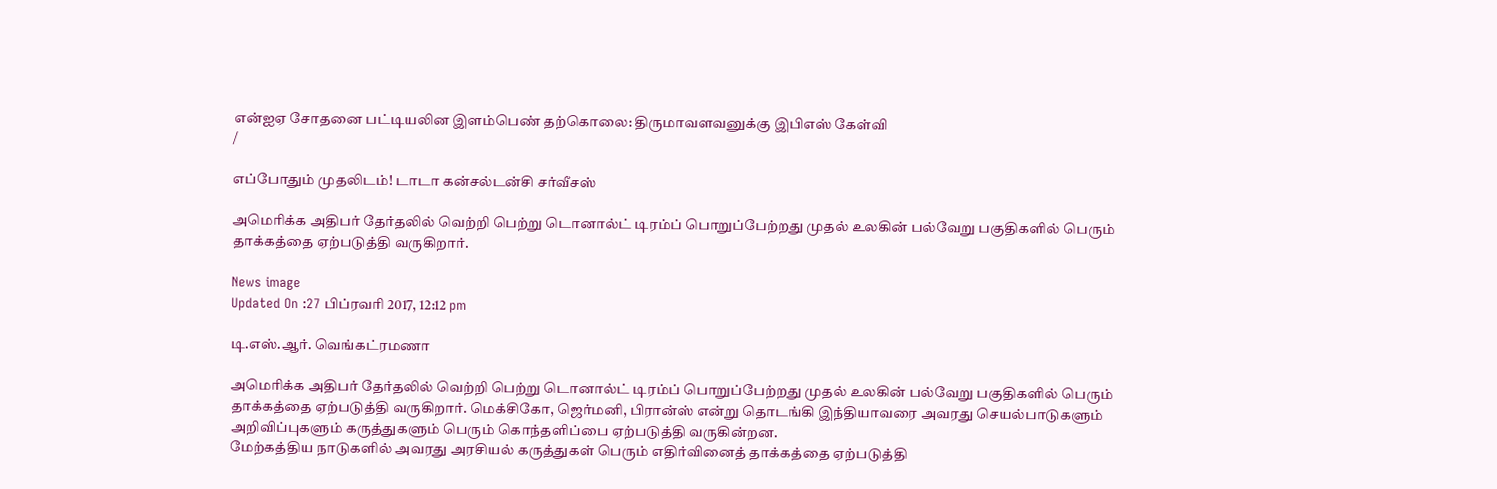என்ஐஏ சோதனை பட்டியலின இளம்பெண் தற்கொலை: திருமாவளவனுக்கு இபிஎஸ் கேள்வி
/

எப்போதும் முதலிடம்! டாடா கன்சல்டன்சி சர்வீசஸ்

அமெரிக்க அதிபர் தேர்தலில் வெற்றி பெற்று டொனால்ட் டிரம்ப் பொறுப்பேற்றது முதல் உலகின் பல்வேறு பகுதிகளில் பெரும் தாக்கத்தை ஏற்படுத்தி வருகிறார்.

News image
Updated On :27 பிப்ரவரி 2017, 12:12 pm

டி.எஸ்.ஆர். வெங்கட்ரமணா

அமெரிக்க அதிபர் தேர்தலில் வெற்றி பெற்று டொனால்ட் டிரம்ப் பொறுப்பேற்றது முதல் உலகின் பல்வேறு பகுதிகளில் பெரும் தாக்கத்தை ஏற்படுத்தி வருகிறார். மெக்சிகோ, ஜெர்மனி, பிரான்ஸ் என்று தொடங்கி இந்தியாவரை அவரது செயல்பாடுகளும் அறிவிப்புகளும் கருத்துகளும் பெரும் கொந்தளிப்பை ஏற்படுத்தி வருகின்றன.
மேற்கத்திய நாடுகளில் அவரது அரசியல் கருத்துகள் பெரும் எதிர்வினைத் தாக்கத்தை ஏற்படுத்தி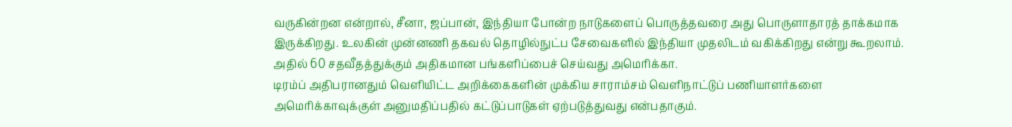வருகின்றன என்றால், சீனா, ஜப்பான், இந்தியா போன்ற நாடுகளைப் பொருத்தவரை அது பொருளாதாரத் தாக்கமாக இருக்கிறது. உலகின் முன்னணி தகவல் தொழில்நுட்ப சேவைகளில் இந்தியா முதலிடம் வகிக்கிறது என்று கூறலாம். அதில் 60 சதவீதத்துக்கும் அதிகமான பங்களிப்பைச் செய்வது அமெரிக்கா.
டிரம்ப் அதிபரானதும் வெளியிட்ட அறிக்கைகளின் முக்கிய சாராம்சம் வெளிநாட்டுப் பணியாளர்களை அமெரிக்காவுக்குள் அனுமதிப்பதில் கட்டுப்பாடுகள் ஏற்படுத்துவது என்பதாகும்.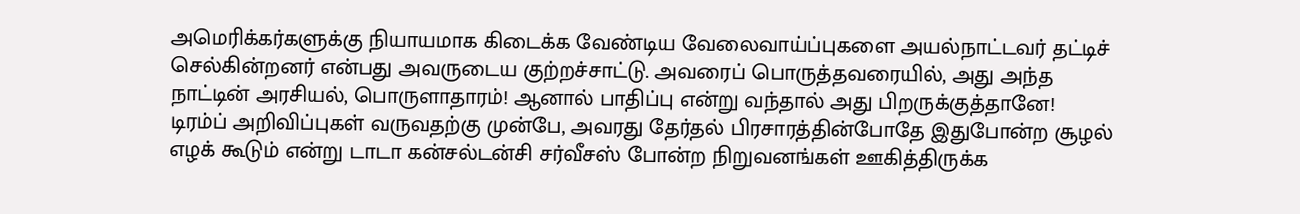அமெரிக்கர்களுக்கு நியாயமாக கிடைக்க வேண்டிய வேலைவாய்ப்புகளை அயல்நாட்டவர் தட்டிச் செல்கின்றனர் என்பது அவருடைய குற்றச்சாட்டு. அவரைப் பொருத்தவரையில், அது அந்த நாட்டின் அரசியல், பொருளாதாரம்! ஆனால் பாதிப்பு என்று வந்தால் அது பிறருக்குத்தானே!
டிரம்ப் அறிவிப்புகள் வருவதற்கு முன்பே, அவரது தேர்தல் பிரசாரத்தின்போதே இதுபோன்ற சூழல் எழக் கூடும் என்று டாடா கன்சல்டன்சி சர்வீசஸ் போன்ற நிறுவனங்கள் ஊகித்திருக்க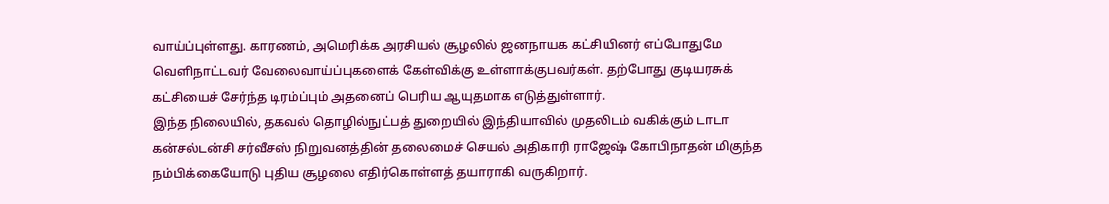வாய்ப்புள்ளது. காரணம், அமெரிக்க அரசியல் சூழலில் ஜனநாயக கட்சியினர் எப்போதுமே வெளிநாட்டவர் வேலைவாய்ப்புகளைக் கேள்விக்கு உள்ளாக்குபவர்கள். தற்போது குடியரசுக் கட்சியைச் சேர்ந்த டிரம்ப்பும் அதனைப் பெரிய ஆயுதமாக எடுத்துள்ளார்.
இந்த நிலையில், தகவல் தொழில்நுட்பத் துறையில் இந்தியாவில் முதலிடம் வகிக்கும் டாடா கன்சல்டன்சி சர்வீசஸ் நிறுவனத்தின் தலைமைச் செயல் அதிகாரி ராஜேஷ் கோபிநாதன் மிகுந்த நம்பிக்கையோடு புதிய சூழலை எதிர்கொள்ளத் தயாராகி வருகிறார்.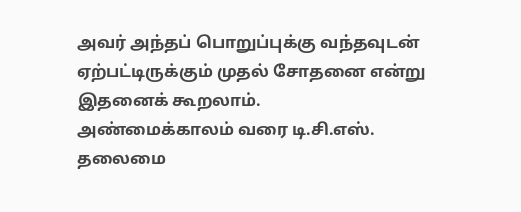அவர் அந்தப் பொறுப்புக்கு வந்தவுடன் ஏற்பட்டிருக்கும் முதல் சோதனை என்று இதனைக் கூறலாம்.
அண்மைக்காலம் வரை டி.சி.எஸ். தலைமை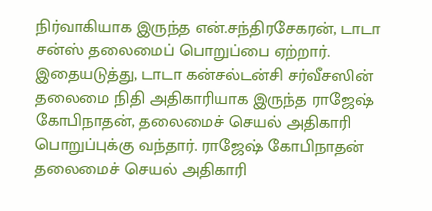நிர்வாகியாக இருந்த என்.சந்திரசேகரன், டாடா சன்ஸ் தலைமைப் பொறுப்பை ஏற்றார். இதையடுத்து, டாடா கன்சல்டன்சி சர்வீசஸின் தலைமை நிதி அதிகாரியாக இருந்த ராஜேஷ் கோபிநாதன், தலைமைச் செயல் அதிகாரி பொறுப்புக்கு வந்தார். ராஜேஷ் கோபிநாதன் தலைமைச் செயல் அதிகாரி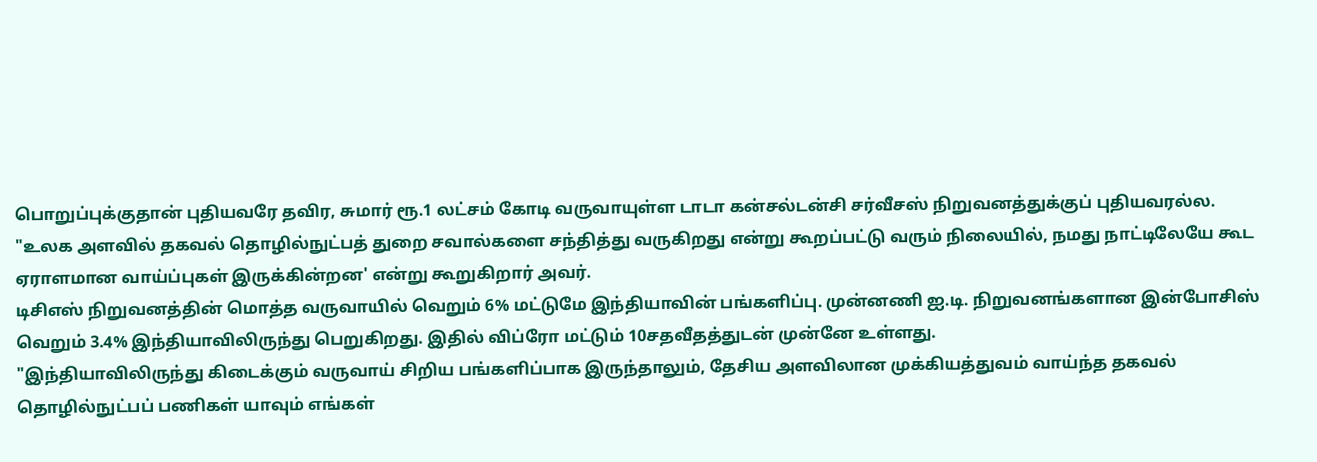பொறுப்புக்குதான் புதியவரே தவிர, சுமார் ரூ.1 லட்சம் கோடி வருவாயுள்ள டாடா கன்சல்டன்சி சர்வீசஸ் நிறுவனத்துக்குப் புதியவரல்ல.
"உலக அளவில் தகவல் தொழில்நுட்பத் துறை சவால்களை சந்தித்து வருகிறது என்று கூறப்பட்டு வரும் நிலையில், நமது நாட்டிலேயே கூட ஏராளமான வாய்ப்புகள் இருக்கின்றன' என்று கூறுகிறார் அவர்.
டிசிஎஸ் நிறுவனத்தின் மொத்த வருவாயில் வெறும் 6% மட்டுமே இந்தியாவின் பங்களிப்பு. முன்னணி ஐ.டி. நிறுவனங்களான இன்போசிஸ் வெறும் 3.4% இந்தியாவிலிருந்து பெறுகிறது. இதில் விப்ரோ மட்டும் 10சதவீதத்துடன் முன்னே உள்ளது.
"இந்தியாவிலிருந்து கிடைக்கும் வருவாய் சிறிய பங்களிப்பாக இருந்தாலும், தேசிய அளவிலான முக்கியத்துவம் வாய்ந்த தகவல் தொழில்நுட்பப் பணிகள் யாவும் எங்கள்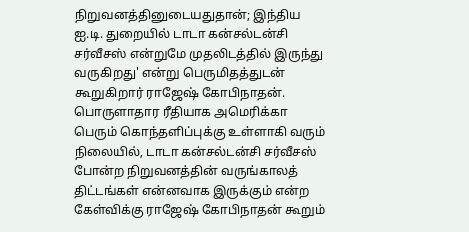நிறுவனத்தினுடையதுதான்; இந்திய ஐ.டி. துறையில் டாடா கன்சல்டன்சி சர்வீசஸ் என்றுமே முதலிடத்தில் இருந்து வருகிறது' என்று பெருமிதத்துடன் கூறுகிறார் ராஜேஷ் கோபிநாதன்.
பொருளாதார ரீதியாக அமெரிக்கா பெரும் கொந்தளிப்புக்கு உள்ளாகி வரும் நிலையில், டாடா கன்சல்டன்சி சர்வீசஸ் போன்ற நிறுவனத்தின் வருங்காலத் திட்டங்கள் என்னவாக இருக்கும் என்ற கேள்விக்கு ராஜேஷ் கோபிநாதன் கூறும்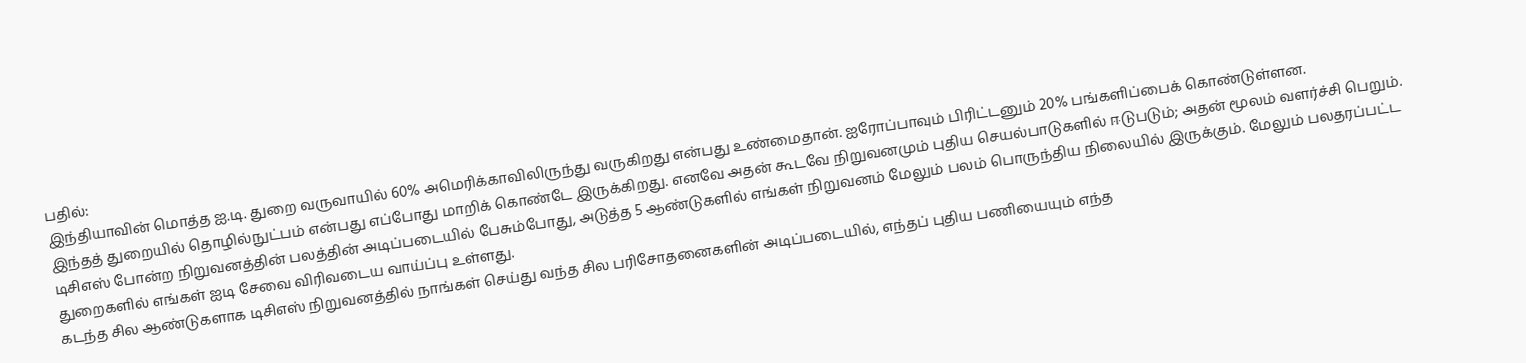பதில்:
இந்தியாவின் மொத்த ஐ.டி. துறை வருவாயில் 60% அமெரிக்காவிலிருந்து வருகிறது என்பது உண்மைதான். ஐரோப்பாவும் பிரிட்டனும் 20% பங்களிப்பைக் கொண்டுள்ளன.
இந்தத் துறையில் தொழில்நுட்பம் என்பது எப்போது மாறிக் கொண்டே இருக்கிறது. எனவே அதன் கூடவே நிறுவனமும் புதிய செயல்பாடுகளில் ஈடுபடும்; அதன் மூலம் வளர்ச்சி பெறும். டிசிஎஸ் போன்ற நிறுவனத்தின் பலத்தின் அடிப்படையில் பேசும்போது, அடுத்த 5 ஆண்டுகளில் எங்கள் நிறுவனம் மேலும் பலம் பொருந்திய நிலையில் இருக்கும். மேலும் பலதரப்பட்ட துறைகளில் எங்கள் ஐடி சேவை விரிவடைய வாய்ப்பு உள்ளது.
கடந்த சில ஆண்டுகளாக டிசிஎஸ் நிறுவனத்தில் நாங்கள் செய்து வந்த சில பரிசோதனைகளின் அடிப்படையில், எந்தப் புதிய பணியையும் எந்த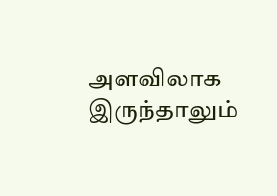அளவிலாக இருந்தாலும்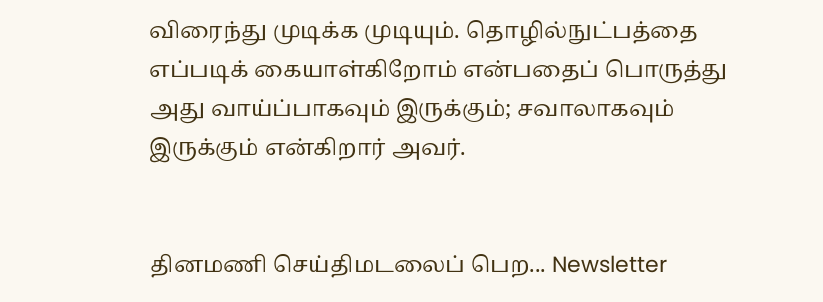விரைந்து முடிக்க முடியும். தொழில்நுட்பத்தை எப்படிக் கையாள்கிறோம் என்பதைப் பொருத்து அது வாய்ப்பாகவும் இருக்கும்; சவாலாகவும் இருக்கும் என்கிறார் அவர்.


தினமணி செய்திமடலைப் பெற... Newsletter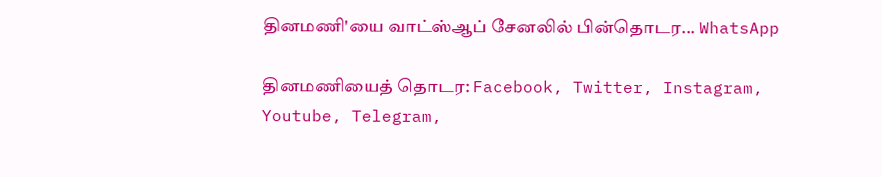தினமணி'யை வாட்ஸ்ஆப் சேனலில் பின்தொடர... WhatsApp

தினமணியைத் தொடர: Facebook, Twitter, Instagram, Youtube, Telegram,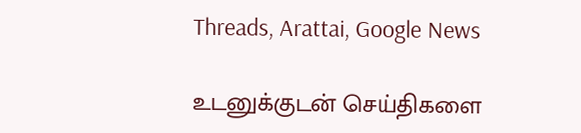Threads, Arattai, Google News

உடனுக்குடன் செய்திகளை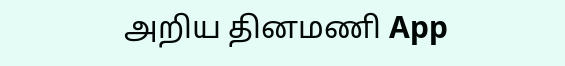அறிய தினமணி App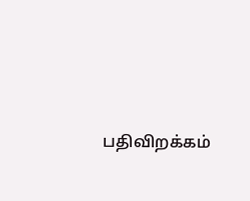பதிவிறக்கம்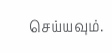செய்யவும்.